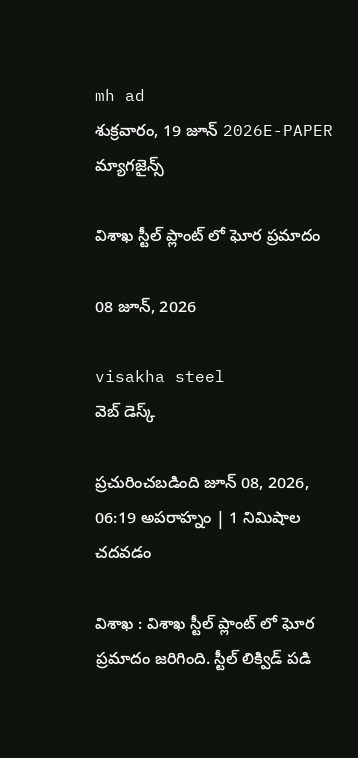mh ad
శుక్రవారం, 19 జూన్ 2026E-PAPER
మ్యాగజైన్స్

విశాఖ స్టీల్ ప్లాంట్ లో ఘోర ప్రమాదం

08 జూన్, 2026

visakha steel
వెబ్ డెస్క్

ప్రచురించబడింది జూన్ 08, 2026, 06:19 అపరాహ్నం | 1 నిమిషాల చదవడం

విశాఖ : విశాఖ స్టీల్ ప్లాంట్ లో ఘోర ప్రమాదం జరిగింది. స్టీల్ లిక్విడ్ పడి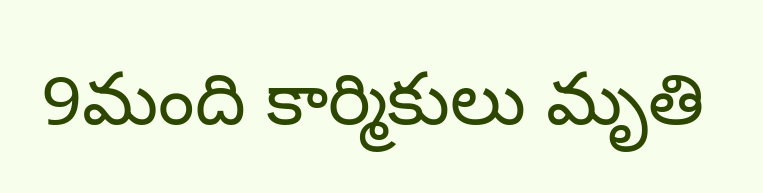9మంది కార్మికులు మృతి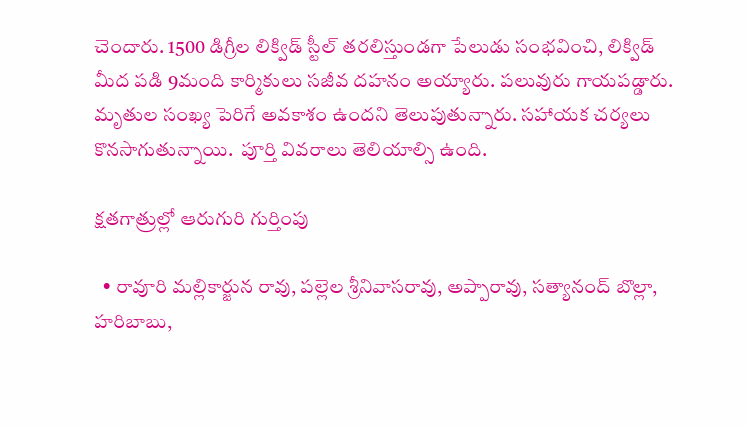చెందారు. 1500 డిగ్రీల లిక్విడ్ స్టీల్ తరలిస్తుండగా పేలుడు సంభవించి, లిక్విడ్ మీద పడి 9మంది కార్మికులు సజీవ దహనం అయ్యారు. పలువురు గాయపడ్డారు. మృతుల సంఖ్య పెరిగే అవకాశం ఉందని తెలుపుతున్నారు. సహాయక చర్యలు కొనసాగుతున్నాయి.  పూర్తి వివరాలు తెలియాల్సి ఉంది.

క్షతగాత్రుల్లో ఆరుగురి గుర్తింపు

  • రావూరి మల్లికార్జున రావు, పల్లెల శ్రీనివాసరావు, అప్పారావు, సత్యానంద్ బొల్లా, హరిబాబు,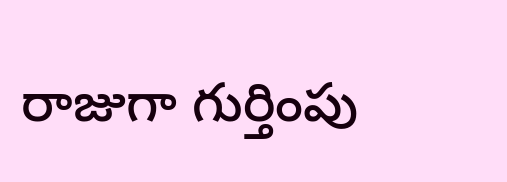రాజుగా గుర్తింపు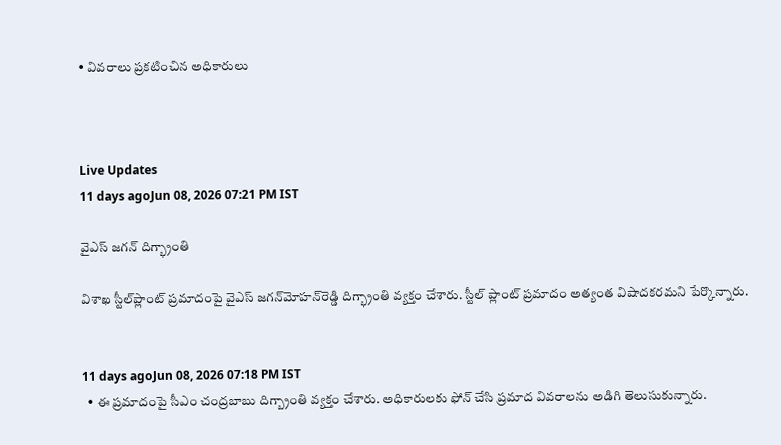• వివరాలు ప్రకటించిన అధికారులు



Live Updates
11 days agoJun 08, 2026 07:21 PM IST

వైఎస్‌ జగన్‌ దిగ్భ్రాంతి

విశాఖ స్టీల్‌ప్లాంట్‌ ప్రమాదంపై వైఎస్‌ జగన్‌మోహన్‌రెడ్డి దిగ్భ్రాంతి వ్యక్తం చేశారు. స్టీల్‌ ప్లాంట్‌ ప్రమాదం అత్యంత విషాదకరమని పేర్కొన్నారు.


11 days agoJun 08, 2026 07:18 PM IST
  • ఈ ప్రమాదంపై సీఎం చంద్రబాబు దిగ్బ్రాంతి వ్యక్తం చేశారు. అధికారులకు ఫోన్ చేసి ప్రమాద వివరాలను అడిగి తెలుసుకున్నారు.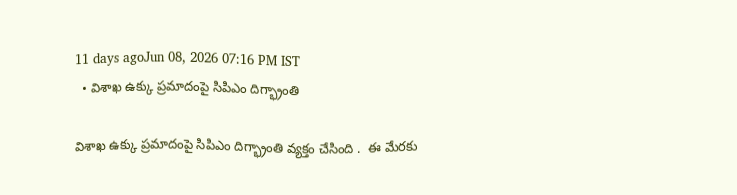11 days agoJun 08, 2026 07:16 PM IST
  • విశాఖ ఉక్కు ప్రమాదంపై సిపిఎం దిగ్భ్రాంతి

విశాఖ ఉక్కు ప్రమాదంపై సిపిఎం దిగ్భ్రాంతి వ్యక్తం చేసింది .  ఈ మేరకు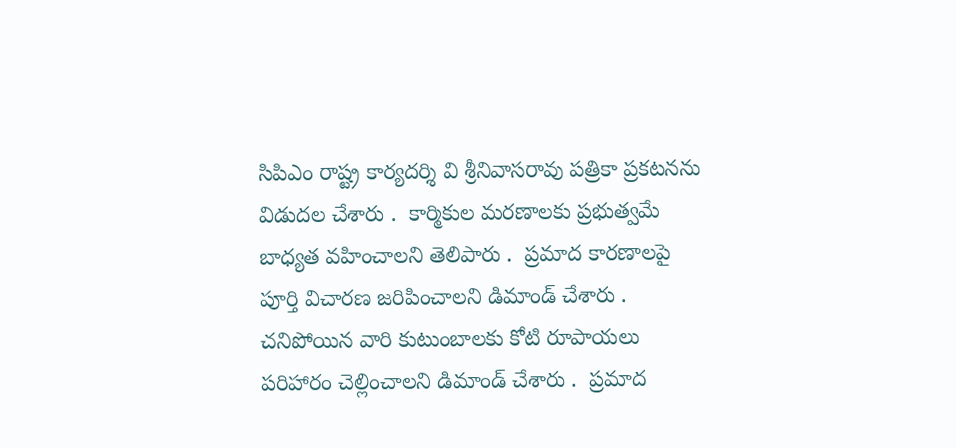సిపిఎం రాష్ట్ర కార్యదర్శి వి శ్రీనివాసరావు పత్రికా ప్రకటనను విడుదల చేశారు .  కార్మికుల మరణాలకు ప్రభుత్వమే బాధ్యత వహించాలని తెలిపారు .  ప్రమాద కారణాలపై పూర్తి విచారణ జరిపించాలని డిమాండ్ చేశారు .  చనిపోయిన వారి కుటుంబాలకు కోటి రూపాయలు పరిహారం చెల్లించాలని డిమాండ్ చేశారు .  ప్రమాద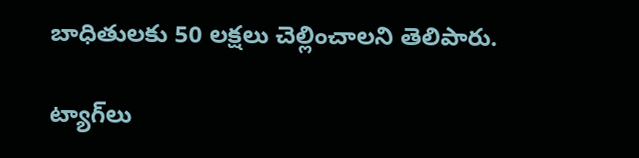బాధితులకు 50 లక్షలు చెల్లించాలని తెలిపారు.

ట్యాగ్‌లు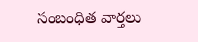సంబంధిత వార్తలు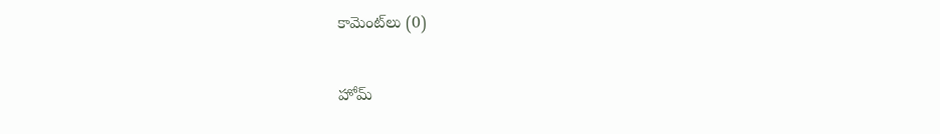కామెంట్‌లు (0)

హోమ్